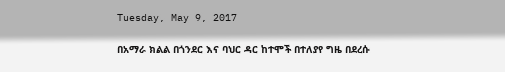Tuesday, May 9, 2017

በአማራ ክልል በጎንደር እና ባህር ዳር ከተሞች በተለያየ ግዜ በደረሱ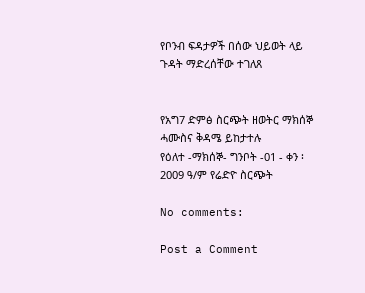የቦንብ ፍዳታዎች በሰው ህይወት ላይ ጉዳት ማድረሰቸው ተገለጸ


የአግ7 ድምፅ ስርጭት ዘወትር ማክሰኞ ሓሙስና ቅዳሜ ይከታተሉ
የዕለተ -ማክሰኞ- ግንቦት -01 - ቀን ፡ 2009 ዓ/ም የሬድዮ ስርጭት

No comments:

Post a Comment